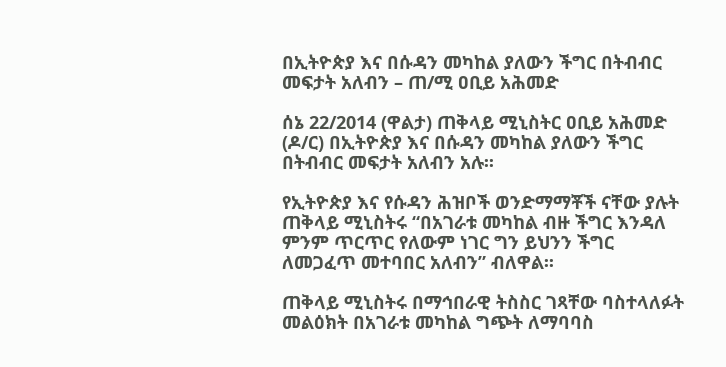በኢትዮጵያ እና በሱዳን መካከል ያለውን ችግር በትብብር መፍታት አለብን – ጠ/ሚ ዐቢይ አሕመድ

ሰኔ 22/2014 (ዋልታ) ጠቅላይ ሚኒስትር ዐቢይ አሕመድ (ዶ/ር) በኢትዮጵያ እና በሱዳን መካከል ያለውን ችግር በትብብር መፍታት አለብን አሉ፡፡

የኢትዮጵያ እና የሱዳን ሕዝቦች ወንድማማቾች ናቸው ያሉት ጠቅላይ ሚኒስትሩ “በአገራቱ መካከል ብዙ ችግር እንዳለ ምንም ጥርጥር የለውም ነገር ግን ይህንን ችግር ለመጋፈጥ መተባበር አለብን” ብለዋል፡፡

ጠቅላይ ሚኒስትሩ በማኅበራዊ ትስስር ገጻቸው ባስተላለፉት መልዕክት በአገራቱ መካከል ግጭት ለማባባስ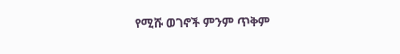የሚሹ ወገኖች ምንም ጥቅም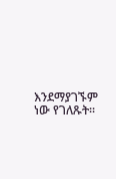እንደማያገኙም ነው የገለጹት፡፡